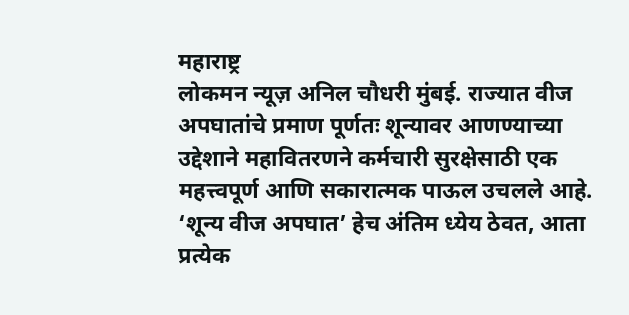महाराष्ट्र
लोकमन न्यूज़ अनिल चौधरी मुंबई. राज्यात वीज अपघातांचे प्रमाण पूर्णतः शून्यावर आणण्याच्या उद्देशाने महावितरणने कर्मचारी सुरक्षेसाठी एक महत्त्वपूर्ण आणि सकारात्मक पाऊल उचलले आहे. ‘शून्य वीज अपघात’ हेच अंतिम ध्येय ठेवत, आता प्रत्येक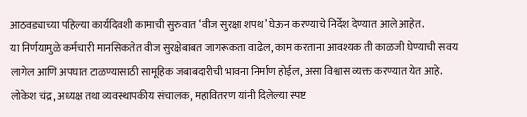आठवड्याच्या पहिल्या कार्यदिवशी कामाची सुरुवात ‘वीज सुरक्षा शपथ’ घेऊन करण्याचे निर्देश देण्यात आले आहेत.
या निर्णयामुळे कर्मचारी मानसिकतेत वीज सुरक्षेबाबत जागरूकता वाढेल, काम करताना आवश्यक ती काळजी घेण्याची सवय लागेल आणि अपघात टाळण्यासाठी सामूहिक जबाबदारीची भावना निर्माण होईल, असा विश्वास व्यक्त करण्यात येत आहे.
लोकेश चंद्र, अध्यक्ष तथा व्यवस्थापकीय संचालक, महावितरण यांनी दिलेल्या स्पष्ट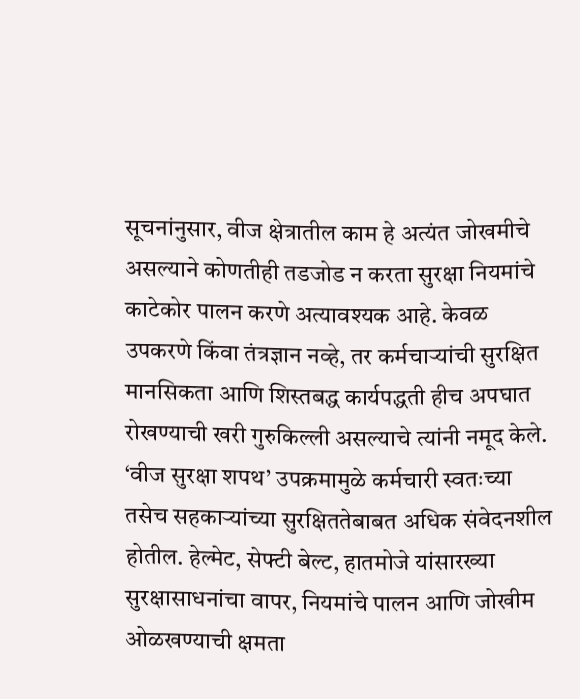सूचनांनुसार, वीज क्षेत्रातील काम हे अत्यंत जोखमीचे असल्याने कोणतीही तडजोड न करता सुरक्षा नियमांचे काटेकोर पालन करणे अत्यावश्यक आहे. केवळ उपकरणे किंवा तंत्रज्ञान नव्हे, तर कर्मचाऱ्यांची सुरक्षित मानसिकता आणि शिस्तबद्ध कार्यपद्धती हीच अपघात रोखण्याची खरी गुरुकिल्ली असल्याचे त्यांनी नमूद केले.
‘वीज सुरक्षा शपथ’ उपक्रमामुळे कर्मचारी स्वतःच्या तसेच सहकाऱ्यांच्या सुरक्षिततेबाबत अधिक संवेदनशील होतील. हेल्मेट, सेफ्टी बेल्ट, हातमोजे यांसारख्या सुरक्षासाधनांचा वापर, नियमांचे पालन आणि जोखीम ओळखण्याची क्षमता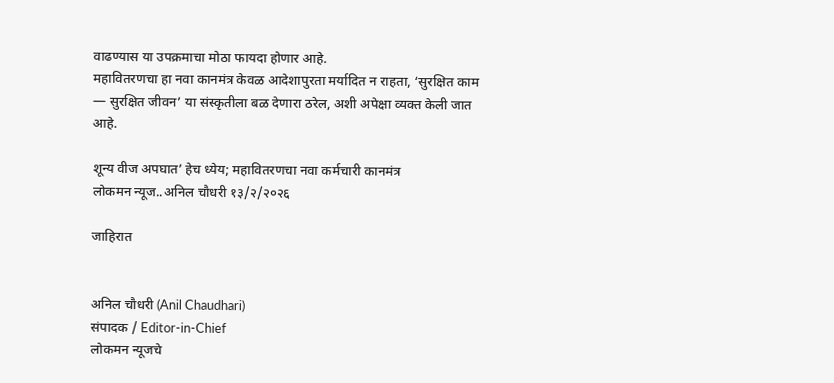वाढण्यास या उपक्रमाचा मोठा फायदा होणार आहे.
महावितरणचा हा नवा कानमंत्र केवळ आदेशापुरता मर्यादित न राहता, ‘सुरक्षित काम — सुरक्षित जीवन’ या संस्कृतीला बळ देणारा ठरेल, अशी अपेक्षा व्यक्त केली जात आहे.

शून्य वीज अपघात’ हेच ध्येय; महावितरणचा नवा कर्मचारी कानमंत्र
लोकमन न्यूज..अनिल चौधरी १३/२/२०२६

जाहिरात


अनिल चौधरी (Anil Chaudhari)
संपादक / Editor-in-Chief
लोकमन न्यूजचे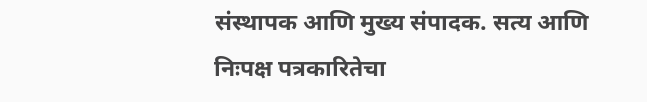संस्थापक आणि मुख्य संपादक. सत्य आणि निःपक्ष पत्रकारितेचा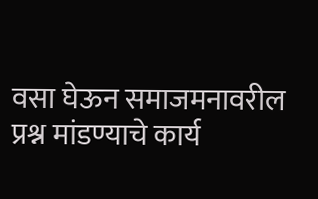वसा घेऊन समाजमनावरील प्रश्न मांडण्याचे कार्य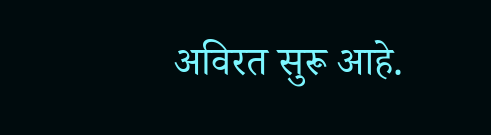अविरत सुरू आहे.